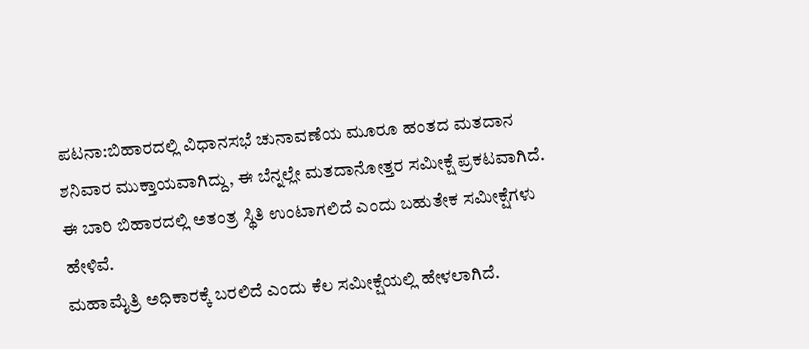ಪಟನಾ:ಬಿಹಾರದಲ್ಲಿ ವಿಧಾನಸಭೆ ಚುನಾವಣೆಯ ಮೂರೂ ಹಂತದ ಮತದಾನ ಶನಿವಾರ ಮುಕ್ತಾಯವಾಗಿದ್ದು, ಈ ಬೆನ್ನಲ್ಲೇ ಮತದಾನೋತ್ತರ ಸಮೀಕ್ಷೆ ಪ್ರಕಟವಾಗಿದೆ. ಈ ಬಾರಿ ಬಿಹಾರದಲ್ಲಿ ಅತಂತ್ರ ಸ್ಥಿತಿ ಉಂಟಾಗಲಿದೆ ಎಂದು ಬಹುತೇಕ ಸಮೀಕ್ಷೆಗಳು ಹೇಳಿವೆ.
ಮಹಾಮೈತ್ರಿ ಅಧಿಕಾರಕ್ಕೆ ಬರಲಿದೆ ಎಂದು ಕೆಲ ಸಮೀಕ್ಷೆಯಲ್ಲಿ ಹೇಳಲಾಗಿದೆ.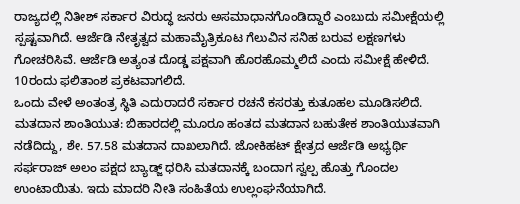ರಾಜ್ಯದಲ್ಲಿ ನಿತೀಶ್ ಸರ್ಕಾರ ವಿರುದ್ಧ ಜನರು ಅಸಮಾಧಾನಗೊಂಡಿದ್ದಾರೆ ಎಂಬುದು ಸಮೀಕ್ಷೆಯಲ್ಲಿ ಸ್ಪಷ್ಟವಾಗಿದೆ. ಆರ್ಜೆಡಿ ನೇತೃತ್ವದ ಮಹಾಮೈತ್ರಿಕೂಟ ಗೆಲುವಿನ ಸನಿಹ ಬರುವ ಲಕ್ಷಣಗಳು ಗೋಚರಿಸಿವೆ. ಆರ್ಜೆಡಿ ಅತ್ಯಂತ ದೊಡ್ಡ ಪಕ್ಷವಾಗಿ ಹೊರಹೊಮ್ಮಲಿದೆ ಎಂದು ಸಮೀಕ್ಷೆ ಹೇಳಿದೆ. 10ರಂದು ಫಲಿತಾಂಶ ಪ್ರಕಟವಾಗಲಿದೆ.
ಒಂದು ವೇಳೆ ಅಂತಂತ್ರ ಸ್ಥಿತಿ ಎದುರಾದರೆ ಸರ್ಕಾರ ರಚನೆ ಕಸರತ್ತು ಕುತೂಹಲ ಮೂಡಿಸಲಿದೆ. ಮತದಾನ ಶಾಂತಿಯುತ: ಬಿಹಾರದಲ್ಲಿ ಮೂರೂ ಹಂತದ ಮತದಾನ ಬಹುತೇಕ ಶಾಂತಿಯುತವಾಗಿ ನಡೆದಿದ್ದು, ಶೇ. 57.58 ಮತದಾನ ದಾಖಲಾಗಿದೆ. ಜೋಕಿಹಟ್ ಕ್ಷೇತ್ರದ ಆರ್ಜೆಡಿ ಅಭ್ಯರ್ಥಿ ಸರ್ಫರಾಜ್ ಅಲಂ ಪಕ್ಷದ ಬ್ಯಾಡ್ಜ್ ಧರಿಸಿ ಮತದಾನಕ್ಕೆ ಬಂದಾಗ ಸ್ವಲ್ಪ ಹೊತ್ತು ಗೊಂದಲ ಉಂಟಾಯಿತು. ಇದು ಮಾದರಿ ನೀತಿ ಸಂಹಿತೆಯ ಉಲ್ಲಂಘನೆಯಾಗಿದೆ.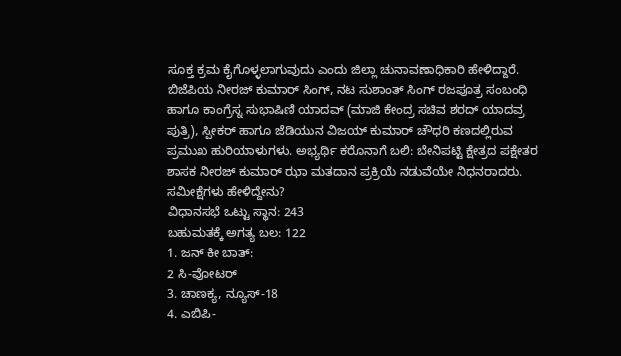ಸೂಕ್ತ ಕ್ರಮ ಕೈಗೊಳ್ಳಲಾಗುವುದು ಎಂದು ಜಿಲ್ಲಾ ಚುನಾವಣಾಧಿಕಾರಿ ಹೇಳಿದ್ದಾರೆ.
ಬಿಜೆಪಿಯ ನೀರಜ್ ಕುಮಾರ್ ಸಿಂಗ್, ನಟ ಸುಶಾಂತ್ ಸಿಂಗ್ ರಜಪೂತ್ರ ಸಂಬಂಧಿ ಹಾಗೂ ಕಾಂಗ್ರೆಸ್ನ ಸುಭಾಷಿಣಿ ಯಾದವ್ (ಮಾಜಿ ಕೇಂದ್ರ ಸಚಿವ ಶರದ್ ಯಾದವ್ರ ಪುತ್ರಿ), ಸ್ಪೀಕರ್ ಹಾಗೂ ಜೆಡಿಯುನ ವಿಜಯ್ ಕುಮಾರ್ ಚೌಧರಿ ಕಣದಲ್ಲಿರುವ ಪ್ರಮುಖ ಹುರಿಯಾಳುಗಳು. ಅಭ್ಯರ್ಥಿ ಕರೊನಾಗೆ ಬಲಿ: ಬೇನಿಪಟ್ಟಿ ಕ್ಷೇತ್ರದ ಪಕ್ಷೇತರ ಶಾಸಕ ನೀರಜ್ ಕುಮಾರ್ ಝಾ ಮತದಾನ ಪ್ರಕ್ರಿಯೆ ನಡುವೆಯೇ ನಿಧನರಾದರು.
ಸಮೀಕ್ಷೆಗಳು ಹೇಳಿದ್ದೇನು?
ವಿಧಾನಸಭೆ ಒಟ್ಟು ಸ್ಥಾನ: 243
ಬಹುಮತಕ್ಕೆ ಅಗತ್ಯ ಬಲ: 122
1. ಜನ್ ಕೀ ಬಾತ್:
2 ಸಿ-ವೋಟರ್
3. ಚಾಣಕ್ಯ, ನ್ಯೂಸ್-18
4. ಎಬಿಪಿ-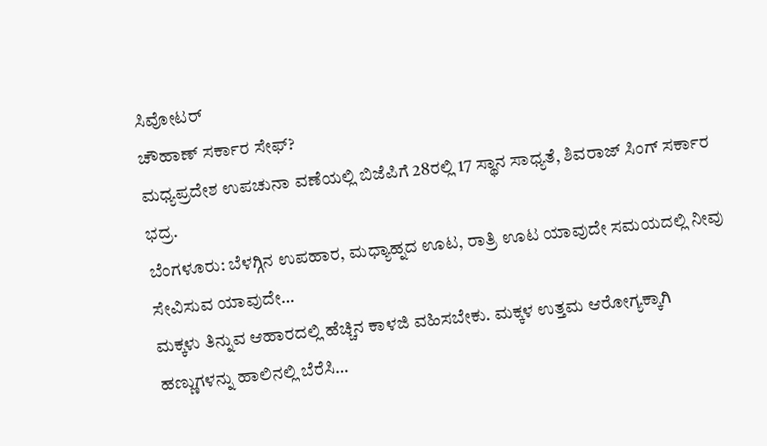ಸಿವೋಟರ್
ಚೌಹಾಣ್ ಸರ್ಕಾರ ಸೇಫ್?
ಮಧ್ಯಪ್ರದೇಶ ಉಪಚುನಾ ವಣೆಯಲ್ಲಿ ಬಿಜೆಪಿಗೆ 28ರಲ್ಲಿ 17 ಸ್ಥಾನ ಸಾಧ್ಯತೆ, ಶಿವರಾಜ್ ಸಿಂಗ್ ಸರ್ಕಾರ ಭದ್ರ.
ಬೆಂಗಳೂರು: ಬೆಳಗ್ಗಿನ ಉಪಹಾರ, ಮಧ್ಯಾಹ್ನದ ಊಟ, ರಾತ್ರಿ ಊಟ ಯಾವುದೇ ಸಮಯದಲ್ಲಿ ನೀವು ಸೇವಿಸುವ ಯಾವುದೇ…
ಮಕ್ಕಳು ತಿನ್ನುವ ಆಹಾರದಲ್ಲಿ ಹೆಚ್ಚಿನ ಕಾಳಜಿ ವಹಿಸಬೇಕು. ಮಕ್ಕಳ ಉತ್ತಮ ಆರೋಗ್ಯಕ್ಕಾಗಿ ಹಣ್ಣುಗಳನ್ನು ಹಾಲಿನಲ್ಲಿ ಬೆರೆಸಿ…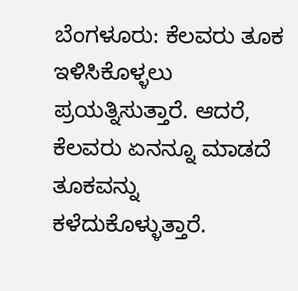ಬೆಂಗಳೂರು: ಕೆಲವರು ತೂಕ ಇಳಿಸಿಕೊಳ್ಳಲು ಪ್ರಯತ್ನಿಸುತ್ತಾರೆ. ಆದರೆ, ಕೆಲವರು ಏನನ್ನೂ ಮಾಡದೆ ತೂಕವನ್ನು ಕಳೆದುಕೊಳ್ಳುತ್ತಾರೆ.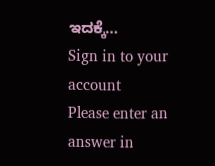ಇದಕ್ಕೆ…
Sign in to your account
Please enter an answer in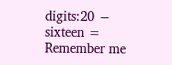digits:20 − sixteen =
Remember me